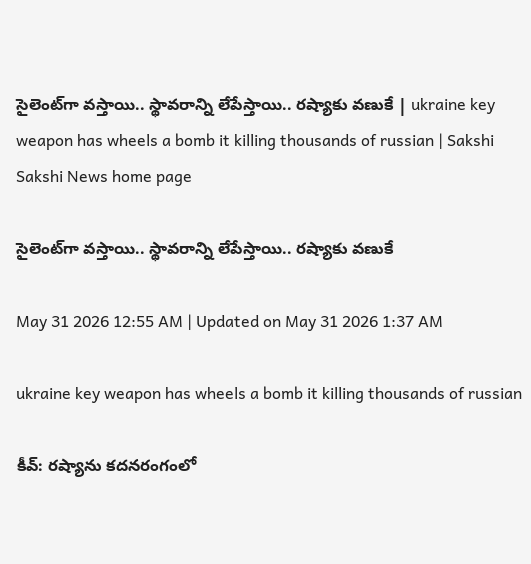సైలెంట్‌గా వస్తాయి.. స్థావరాన్ని లేపేస్తాయి.. రష్యాకు వణుకే | ukraine key weapon has wheels a bomb it killing thousands of russian | Sakshi
Sakshi News home page

సైలెంట్‌గా వస్తాయి.. స్థావరాన్ని లేపేస్తాయి.. రష్యాకు వణుకే

May 31 2026 12:55 AM | Updated on May 31 2026 1:37 AM

ukraine key weapon has wheels a bomb it killing thousands of russian

కీవ్‌: రష్యాను కదనరంగంలో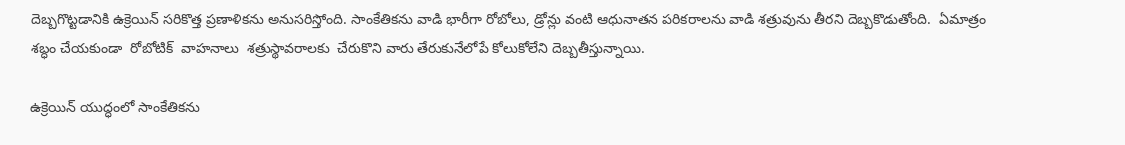దెబ్బగొట్టడానికి ఉక్రెయిన్ సరికొత్త ప్రణాళికను అనుసరిస్తోంది. సాంకేతికను వాడి భారీగా రోబోలు, డ్రోన్లు వంటి ఆధునాతన పరికరాలను వాడి శత్రువును తీరని దెబ్బకొడుతోంది.  ఏమాత్రం శబ్ధం చేయకుండా  రోబోటిక్  వాహనాలు  శత్రుస్థావరాలకు  చేరుకొని వారు తేరుకునేలోపే కోలుకోలేని దెబ్బతీస్తున్నాయి.

ఉక్రెయిన్ యుద్ధంలో సాంకేతికను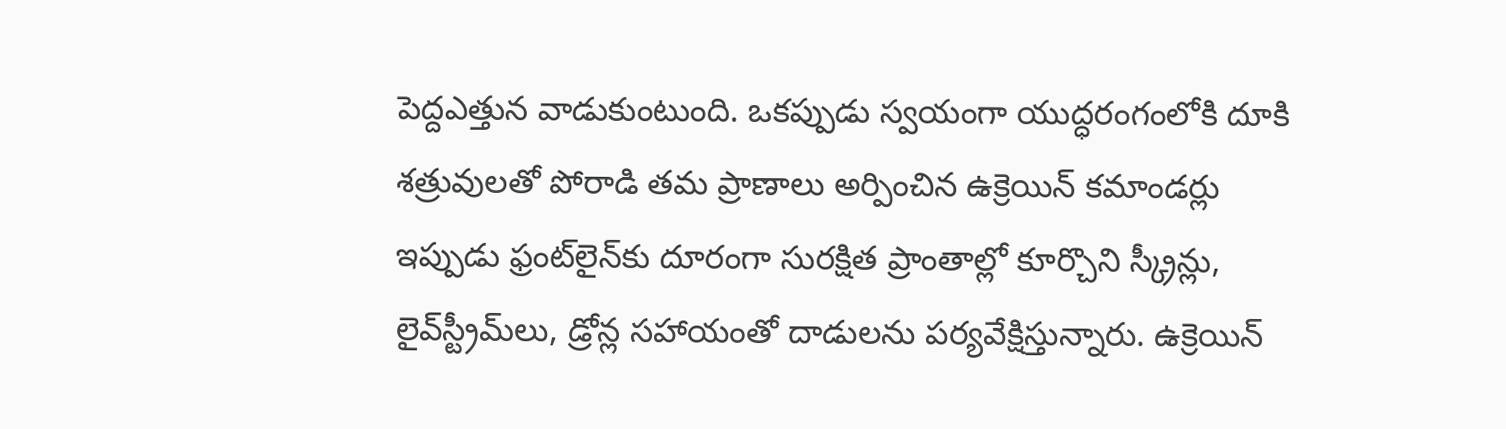పెద్దఎత్తున వాడుకుంటుంది. ఒకప్పుడు స్వయంగా యుద్ధరంగంలోకి దూకి శత్రువులతో పోరాడి తమ ప్రాణాలు అర్పించిన ఉక్రెయిన్ కమాండర్లు  ఇప్పుడు ఫ్రంట్‌లైన్‌కు దూరంగా సురక్షిత ప్రాంతాల్లో కూర్చొని స్క్రీన్లు, లైవ్‌స్ట్రీమ్‌లు, డ్రోన్ల సహాయంతో దాడులను పర్యవేక్షిస్తున్నారు. ఉక్రెయిన్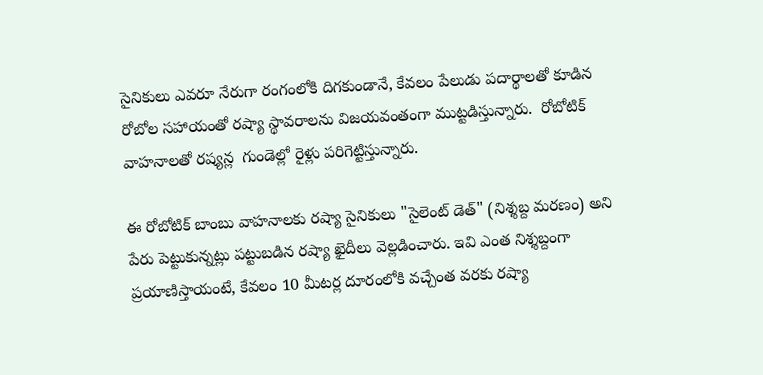సైనికులు ఎవరూ నేరుగా రంగంలోకి దిగకుండానే, కేవలం పేలుడు పదార్థాలతో కూడిన రోబోల సహాయంతో రష్యా స్థావరాలను విజయవంతంగా ముట్టడిస్తున్నారు.  రోబోటిక్ వాహనాలతో రష్యన్ల  గుండెల్లో రైళ్లు పరిగెట్టిస్తున్నారు.

ఈ రోబోటిక్ బాంబు వాహనాలకు రష్యా సైనికులు "సైలెంట్ డెత్" (నిశ్శబ్ద మరణం) అని పేరు పెట్టుకున్నట్లు పట్టుబడిన రష్యా ఖైదీలు వెల్లడించారు. ఇవి ఎంత నిశ్శబ్దంగా ప్రయాణిస్తాయంటే, కేవలం 10 మీటర్ల దూరంలోకి వచ్చేంత వరకు రష్యా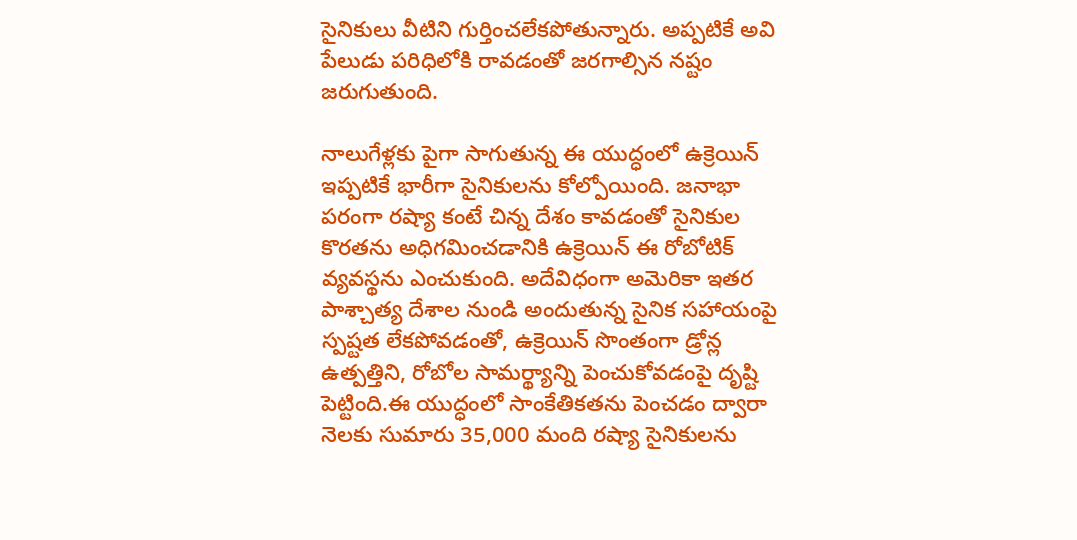సైనికులు వీటిని గుర్తించలేకపోతున్నారు. అప్పటికే అవి పేలుడు పరిధిలోకి రావడంతో జరగాల్సిన నష్టం జరుగుతుంది.

నాలుగేళ్లకు పైగా సాగుతున్న ఈ యుద్ధంలో ఉక్రెయిన్ ఇప్పటికే భారీగా సైనికులను కోల్పోయింది. జనాభా పరంగా రష్యా కంటే చిన్న దేశం కావడంతో సైనికుల కొరతను అధిగమించడానికి ఉక్రెయిన్ ఈ రోబోటిక్ వ్యవస్థను ఎంచుకుంది. అదేవిధంగా అమెరికా ఇతర పాశ్చాత్య దేశాల నుండి అందుతున్న సైనిక సహాయంపై స్పష్టత లేకపోవడంతో, ఉక్రెయిన్ సొంతంగా డ్రోన్ల ఉత్పత్తిని, రోబోల సామర్థ్యాన్ని పెంచుకోవడంపై దృష్టి పెట్టింది.ఈ యుద్ధంలో సాంకేతికతను పెంచడం ద్వారా నెలకు సుమారు 35,000 మంది రష్యా సైనికులను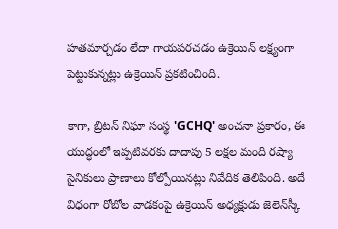హతమార్చడం లేదా గాయపరచడం ఉక్రెయిన్ లక్ష్యంగా పెట్టుకున్నట్లు ఉక్రెయిన్ ప్రకటించింది.

కాగా, బ్రిటన్ నిఘా సంస్థ 'GCHQ' అంచనా ప్రకారం, ఈ యుద్ధంలో ఇప్పటివరకు దాదాపు 5 లక్షల మంది రష్యా సైనికులు ప్రాణాలు కోల్పోయినట్లు నివేదిక తెలిపింది. అదే విధంగా రోబోల వాడకంపై ఉక్రెయిన్ అధ్యక్షుడు జెలెన్‌స్కీ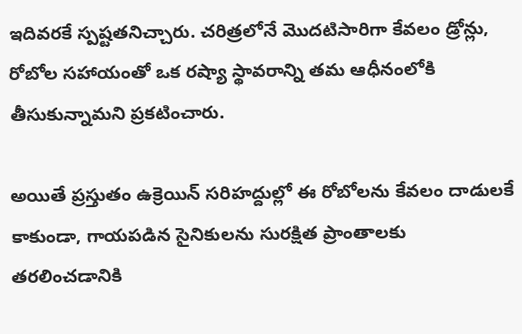ఇదివరకే స్పష్టతనిచ్చారు. చరిత్రలోనే మొదటిసారిగా కేవలం డ్రోన్లు, రోబోల సహాయంతో ఒక రష్యా స్థావరాన్ని తమ ఆధీనంలోకి తీసుకున్నామని ప్రకటించారు.

అయితే ప్రస్తుతం ఉక్రెయిన్ సరిహద్దుల్లో ఈ రోబోలను కేవలం దాడులకే కాకుండా, గాయపడిన సైనికులను సురక్షిత ప్రాంతాలకు తరలించడానికి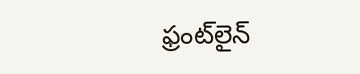ఫ్రంట్‌లైన్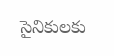సైనికులకు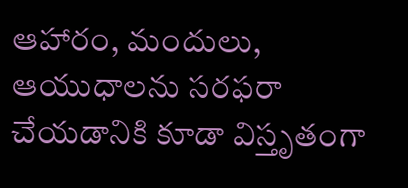ఆహారం, మందులు, ఆయుధాలను సరఫరా చేయడానికి కూడా విస్తృతంగా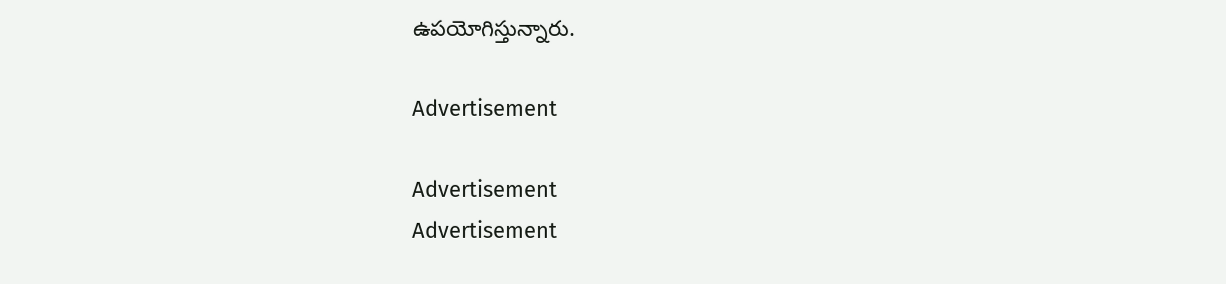ఉపయోగిస్తున్నారు.

Advertisement

Advertisement
Advertisement